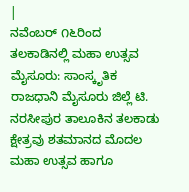|
ನವೆಂಬರ್ ೧೬ರಿಂದ ತಲಕಾಡಿನಲ್ಲಿ ಮಹಾ ಉತ್ಸವ
ಮೈಸೂರು: ಸಾಂಸ್ಕೃತಿಕ ರಾಜಧಾನಿ ಮೈಸೂರು ಜಿಲ್ಲೆ ಟಿ.
ನರಸೀಪುರ ತಾಲೂಕಿನ ತಲಕಾಡು ಕ್ಷೇತ್ರವು ಶತಮಾನದ ಮೊದಲ
ಮಹಾ ಉತ್ಸವ ಹಾಗೂ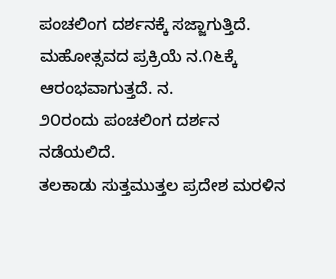ಪಂಚಲಿಂಗ ದರ್ಶನಕ್ಕೆ ಸಜ್ಜಾಗುತ್ತಿದೆ.
ಮಹೋತ್ಸವದ ಪ್ರಕ್ರಿಯೆ ನ.೧೬ಕ್ಕೆ ಆರಂಭವಾಗುತ್ತದೆ. ನ.
೨೦ರಂದು ಪಂಚಲಿಂಗ ದರ್ಶನ ನಡೆಯಲಿದೆ.
ತಲಕಾಡು ಸುತ್ತಮುತ್ತಲ ಪ್ರದೇಶ ಮರಳಿನ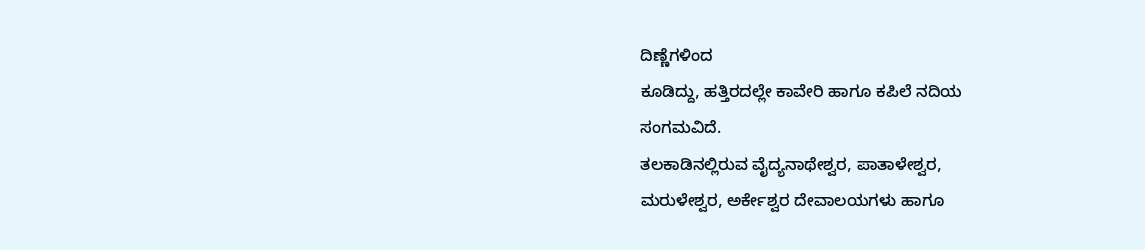ದಿಣ್ಣೆಗಳಿಂದ
ಕೂಡಿದ್ದು, ಹತ್ತಿರದಲ್ಲೇ ಕಾವೇರಿ ಹಾಗೂ ಕಪಿಲೆ ನದಿಯ
ಸಂಗಮವಿದೆ.
ತಲಕಾಡಿನಲ್ಲಿರುವ ವೈದ್ಯನಾಥೇಶ್ವರ, ಪಾತಾಳೇಶ್ವರ,
ಮರುಳೇಶ್ವರ, ಅರ್ಕೇಶ್ವರ ದೇವಾಲಯಗಳು ಹಾಗೂ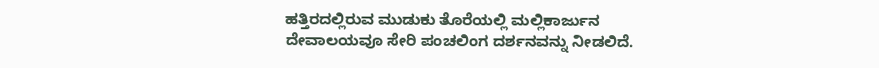ಹತ್ತಿರದಲ್ಲಿರುವ ಮುಡುಕು ತೊರೆಯಲ್ಲಿ ಮಲ್ಲಿಕಾರ್ಜುನ
ದೇವಾಲಯವೂ ಸೇರಿ ಪಂಚಲಿಂಗ ದರ್ಶನವನ್ನು ನೀಡಲಿದೆ.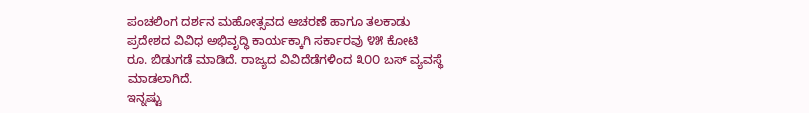ಪಂಚಲಿಂಗ ದರ್ಶನ ಮಹೋತ್ಸವದ ಆಚರಣೆ ಹಾಗೂ ತಲಕಾಡು
ಪ್ರದೇಶದ ವಿವಿಧ ಅಭಿವೃದ್ಧಿ ಕಾರ್ಯಕ್ಕಾಗಿ ಸರ್ಕಾರವು ೪೫ ಕೋಟಿ
ರೂ. ಬಿಡುಗಡೆ ಮಾಡಿದೆ. ರಾಜ್ಯದ ವಿವಿದೆಡೆಗಳಿಂದ ೩೦೦ ಬಸ್ ವ್ಯವಸ್ಥೆ
ಮಾಡಲಾಗಿದೆ.
ಇನ್ನಷ್ಟು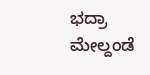ಭದ್ರಾ ಮೇಲ್ದಂಡೆ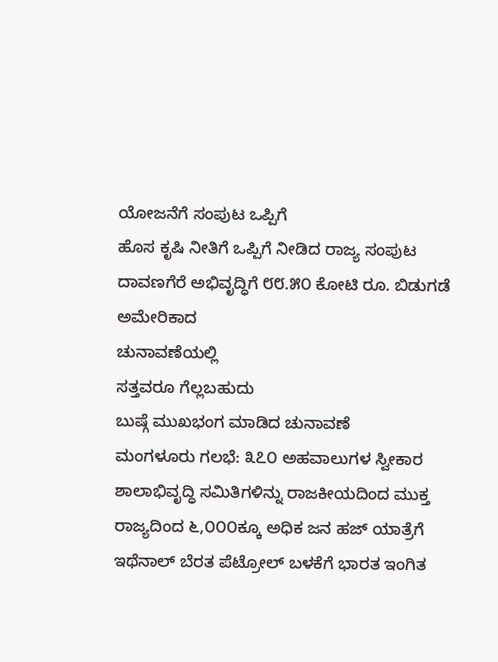ಯೋಜನೆಗೆ ಸಂಪುಟ ಒಪ್ಪಿಗೆ
ಹೊಸ ಕೃಷಿ ನೀತಿಗೆ ಒಪ್ಪಿಗೆ ನೀಡಿದ ರಾಜ್ಯ ಸಂಪುಟ
ದಾವಣಗೆರೆ ಅಭಿವೃದ್ಧಿಗೆ ೮೮.೫೦ ಕೋಟಿ ರೂ. ಬಿಡುಗಡೆ
ಅಮೇರಿಕಾದ
ಚುನಾವಣೆಯಲ್ಲಿ
ಸತ್ತವರೂ ಗೆಲ್ಲಬಹುದು
ಬುಷ್ಗೆ ಮುಖಭಂಗ ಮಾಡಿದ ಚುನಾವಣೆ
ಮಂಗಳೂರು ಗಲಭೆ: ೩೭೦ ಅಹವಾಲುಗಳ ಸ್ವೀಕಾರ
ಶಾಲಾಭಿವೃದ್ಧಿ ಸಮಿತಿಗಳಿನ್ನು ರಾಜಕೀಯದಿಂದ ಮುಕ್ತ
ರಾಜ್ಯದಿಂದ ೬,೦೦೦ಕ್ಕೂ ಅಧಿಕ ಜನ ಹಜ್ ಯಾತ್ರೆಗೆ
ಇಥೆನಾಲ್ ಬೆರತ ಪೆಟ್ರೋಲ್ ಬಳಕೆಗೆ ಭಾರತ ಇಂಗಿತ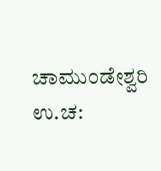ಚಾಮುಂಡೇಶ್ವರಿ ಉ.ಚ: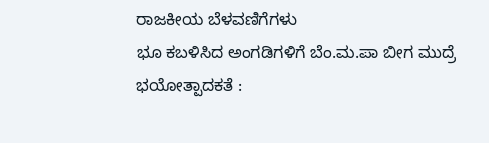ರಾಜಕೀಯ ಬೆಳವಣಿಗೆಗಳು
ಭೂ ಕಬಳಿಸಿದ ಅಂಗಡಿಗಳಿಗೆ ಬೆಂ.ಮ.ಪಾ ಬೀಗ ಮುದ್ರೆ
ಭಯೋತ್ಪಾದಕತೆ :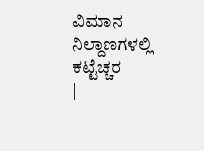ವಿಮಾನ ನಿಲ್ದಾಣಗಳಲ್ಲಿ ಕಟ್ಟೆಚ್ಚರ
|